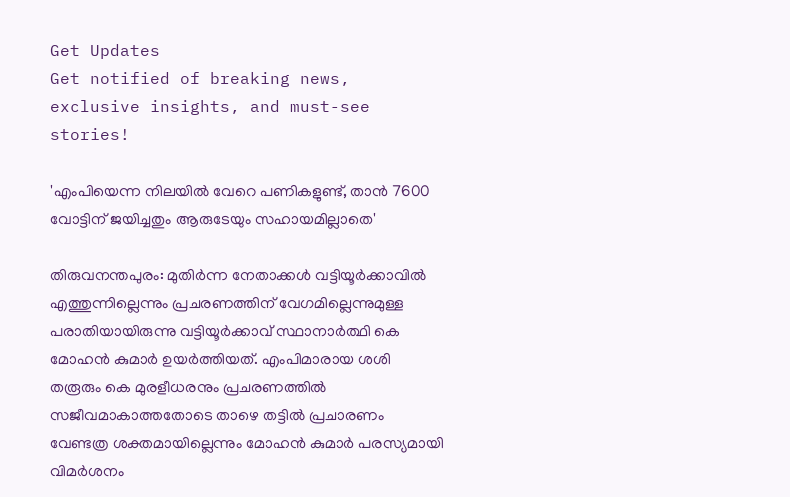Get Updates
Get notified of breaking news, exclusive insights, and must-see stories!

'എംപിയെന്ന നിലയില്‍ വേറെ പണികളുണ്ട്, താന്‍ 7600 വോട്ടിന് ജയിച്ചതും ആരുടേയും സഹായമില്ലാതെ'

തിരുവനന്തപുരം: മുതിര്‍ന്ന നേതാക്കള്‍ വട്ടിയൂര്‍ക്കാവില്‍ എത്തുന്നില്ലെന്നും പ്രചരണത്തിന് വേഗമില്ലെന്നുമുള്ള പരാതിയായിരുന്നു വട്ടിയൂര്‍ക്കാവ് സ്ഥാനാര്‍ത്ഥി കെ മോഹന്‍ കുമാര്‍ ഉയര്‍ത്തിയത്. എംപിമാരായ ശശി തരൂരും കെ മുരളീധരനും പ്രചരണത്തില്‍ സജീവമാകാത്തതോടെ താഴെ തട്ടില്‍ പ്രചാരണം വേണ്ടത്ര ശക്തമായില്ലെന്നും മോഹന്‍ കുമാര്‍ പരസ്യമായി വിമര്‍ശനം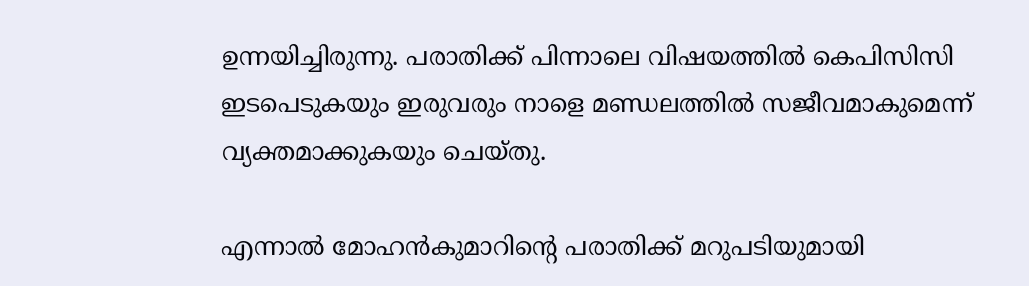ഉന്നയിച്ചിരുന്നു. പരാതിക്ക് പിന്നാലെ വിഷയത്തില്‍ കെപിസിസി ഇടപെടുകയും ഇരുവരും നാളെ മണ്ഡലത്തില്‍ സജീവമാകുമെന്ന് വ്യക്തമാക്കുകയും ചെയ്തു.

എന്നാല്‍ മോഹന്‍കുമാറിന്‍റെ പരാതിക്ക് മറുപടിയുമായി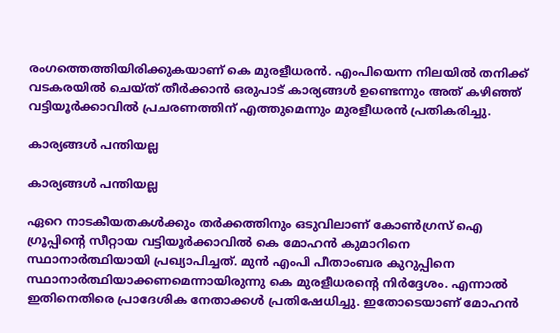രംഗത്തെത്തിയിരിക്കുകയാണ് കെ മുരളീധരന്‍. എംപിയെന്ന നിലയില്‍ തനിക്ക് വടകരയില്‍ ചെയ്ത് തീര്‍ക്കാന്‍ ഒരുപാട് കാര്യങ്ങള്‍ ഉണ്ടെന്നും അത് കഴിഞ്ഞ് വട്ടിയൂര്‍ക്കാവില്‍ പ്രചരണത്തിന് എത്തുമെന്നും മുരളീധരന്‍ പ്രതികരിച്ചു.

കാര്യങ്ങള്‍ പന്തിയല്ല

കാര്യങ്ങള്‍ പന്തിയല്ല

ഏറെ നാടകീയതകള്‍ക്കും തര്‍ക്കത്തിനും ഒടുവിലാണ് കോണ്‍ഗ്രസ് ഐ ഗ്രൂപ്പിന്‍റെ സീറ്റായ വട്ടിയൂര്‍ക്കാവില്‍ കെ മോഹന്‍ കുമാറിനെ സ്ഥാനാര്‍ത്ഥിയായി പ്രഖ്യാപിച്ചത്. മുന്‍ എംപി പീതാംബര കുറുപ്പിനെ സ്ഥാനാര്‍ത്ഥിയാക്കണമെന്നായിരുന്നു കെ മുരളീധരന്‍റെ നിര്‍ദ്ദേശം. എന്നാല്‍ ഇതിനെതിരെ പ്രാദേശിക നേതാക്കള്‍ പ്രതിഷേധിച്ചു. ഇതോടെയാണ് മോഹന്‍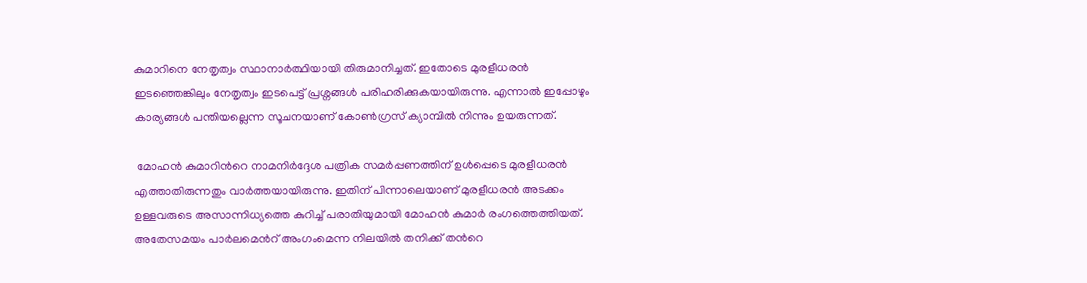കുമാറിനെ നേതൃത്വം സ്ഥാനാര്‍ത്ഥിയായി തിരുമാനിച്ചത്. ഇതോടെ മുരളീധരന്‍ ഇടഞ്ഞെങ്കിലും നേതൃത്വം ഇടപെട്ട് പ്രശ്നങ്ങള്‍ പരിഹരിക്കുകയായിരുന്നു. എന്നാല്‍ ഇപ്പോഴും കാര്യങ്ങള്‍ പന്തിയല്ലെന്ന സൂചനയാണ് കോണ്‍ഗ്രസ് ക്യാമ്പില്‍ നിന്നും ഉയരുന്നത്.

 മോഹന്‍ കുമാറിന്‍റെ നാമനിര്‍ദ്ദേശ പത്രിക സമര്‍പ്പണത്തിന് ഉള്‍പ്പെടെ മുരളീധരന്‍ എത്താതിരുന്നതും വാര്‍ത്തയായിരുന്നു. ഇതിന് പിന്നാലെയാണ് മുരളീധരന്‍ അടക്കം ഉള്ളവരുടെ അസാന്നിധ്യത്തെ കുറിച്ച് പരാതിയുമായി മോഹന്‍ കുമാര്‍ രംഗത്തെത്തിയത്. അതേസമയം പാര്‍ലമെന്‍റ് അംഗംമെന്ന നിലയില്‍ തനിക്ക് തന്‍റെ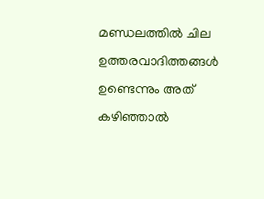മണ്ഡലത്തില്‍ ചില ഉത്തരവാദിത്തങ്ങള്‍ ഉണ്ടെന്നും അത് കഴിഞ്ഞാല്‍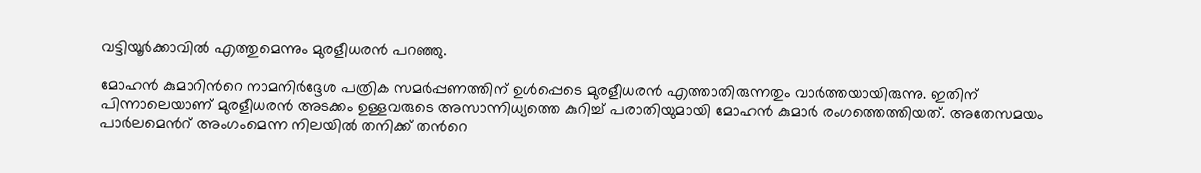വട്ടിയൂര്‍ക്കാവില്‍ എത്തുമെന്നും മുരളീധരന്‍ പറഞ്ഞു.

മോഹന്‍ കുമാറിന്‍റെ നാമനിര്‍ദ്ദേശ പത്രിക സമര്‍പ്പണത്തിന് ഉള്‍പ്പെടെ മുരളീധരന്‍ എത്താതിരുന്നതും വാര്‍ത്തയായിരുന്നു. ഇതിന് പിന്നാലെയാണ് മുരളീധരന്‍ അടക്കം ഉള്ളവരുടെ അസാന്നിധ്യത്തെ കുറിച്ച് പരാതിയുമായി മോഹന്‍ കുമാര്‍ രംഗത്തെത്തിയത്. അതേസമയം പാര്‍ലമെന്‍റ് അംഗംമെന്ന നിലയില്‍ തനിക്ക് തന്‍റെ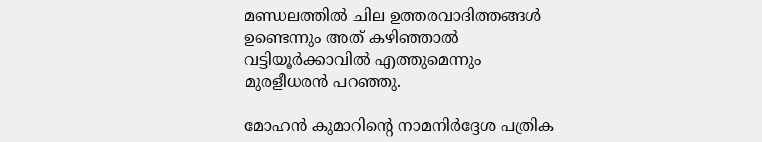മണ്ഡലത്തില്‍ ചില ഉത്തരവാദിത്തങ്ങള്‍ ഉണ്ടെന്നും അത് കഴിഞ്ഞാല്‍ വട്ടിയൂര്‍ക്കാവില്‍ എത്തുമെന്നും മുരളീധരന്‍ പറഞ്ഞു.

മോഹന്‍ കുമാറിന്‍റെ നാമനിര്‍ദ്ദേശ പത്രിക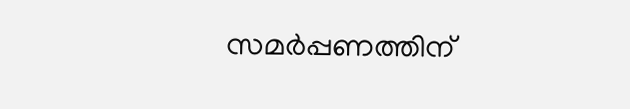സമര്‍പ്പണത്തിന്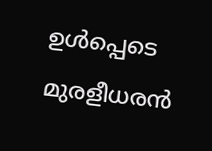ഉള്‍പ്പെടെ മുരളീധരന്‍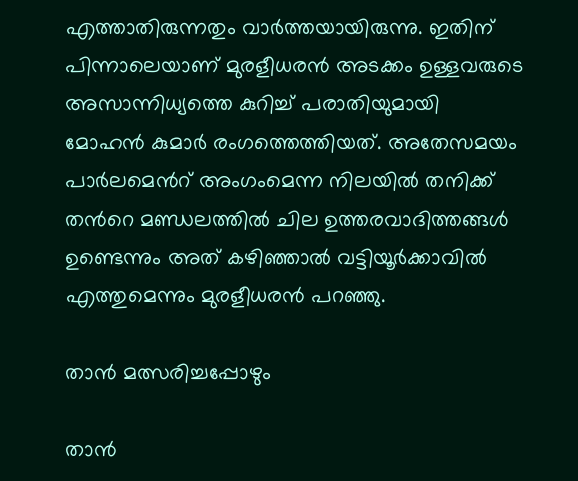എത്താതിരുന്നതും വാര്‍ത്തയായിരുന്നു. ഇതിന് പിന്നാലെയാണ് മുരളീധരന്‍ അടക്കം ഉള്ളവരുടെ അസാന്നിധ്യത്തെ കുറിച്ച് പരാതിയുമായി മോഹന്‍ കുമാര്‍ രംഗത്തെത്തിയത്. അതേസമയം പാര്‍ലമെന്‍റ് അംഗംമെന്ന നിലയില്‍ തനിക്ക് തന്‍റെ മണ്ഡലത്തില്‍ ചില ഉത്തരവാദിത്തങ്ങള്‍ ഉണ്ടെന്നും അത് കഴിഞ്ഞാല്‍ വട്ടിയൂര്‍ക്കാവില്‍ എത്തുമെന്നും മുരളീധരന്‍ പറഞ്ഞു.

താന്‍ മത്സരിച്ചപ്പോഴും

താന്‍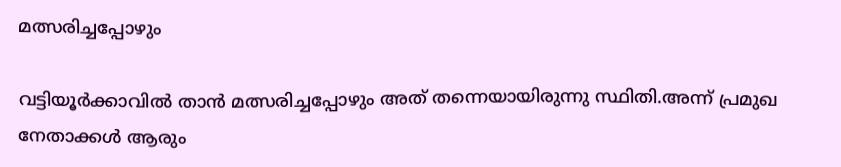മത്സരിച്ചപ്പോഴും

വട്ടിയൂര്‍ക്കാവില്‍ താന്‍ മത്സരിച്ചപ്പോഴും അത് തന്നെയായിരുന്നു സ്ഥിതി.അന്ന് പ്രമുഖ നേതാക്കള്‍ ആരും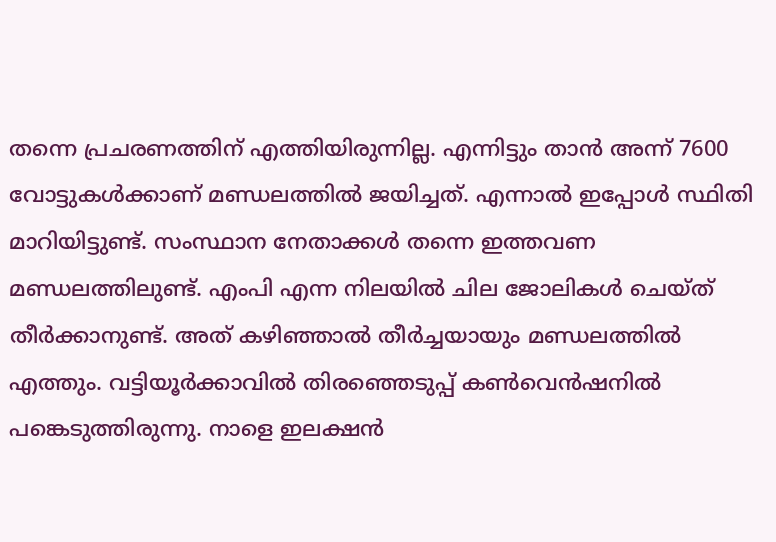തന്നെ പ്രചരണത്തിന് എത്തിയിരുന്നില്ല. എന്നിട്ടും താന്‍ അന്ന് 7600 വോട്ടുകള്‍ക്കാണ് മണ്ഡലത്തില്‍ ജയിച്ചത്. എന്നാല്‍ ഇപ്പോള്‍ സ്ഥിതി മാറിയിട്ടുണ്ട്. സംസ്ഥാന നേതാക്കള്‍ തന്നെ ഇത്തവണ മണ്ഡലത്തിലുണ്ട്. എംപി എന്ന നിലയില്‍ ചില ജോലികള്‍ ചെയ്ത് തീര്‍ക്കാനുണ്ട്. അത് കഴിഞ്ഞാല്‍ തീര്‍ച്ചയായും മണ്ഡലത്തില്‍ എത്തും. വട്ടിയൂര്‍ക്കാവില്‍ തിരഞ്ഞെടുപ്പ് കണ്‍വെന്‍ഷനില്‍ പങ്കെടുത്തിരുന്നു. നാളെ ഇലക്ഷന്‍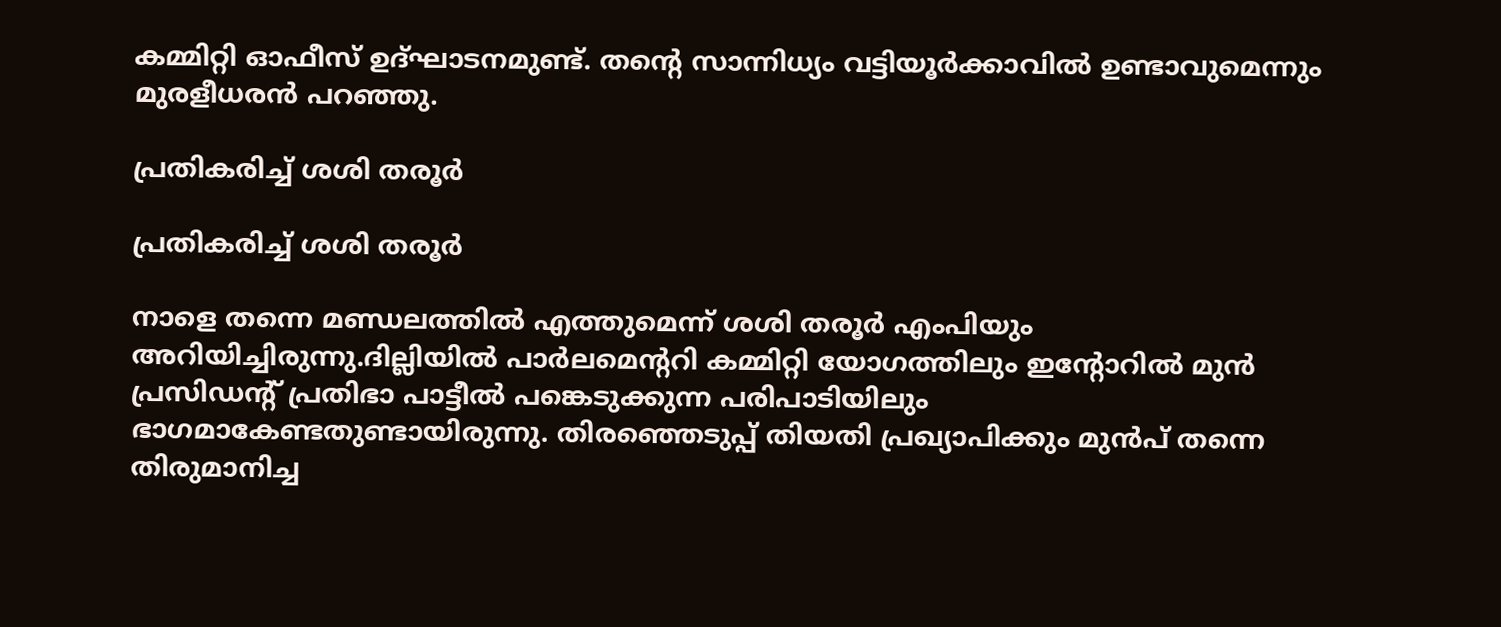കമ്മിറ്റി ഓഫീസ് ഉദ്ഘാടനമുണ്ട്. തന്‍റെ സാന്നിധ്യം വട്ടിയൂര്‍ക്കാവില്‍ ഉണ്ടാവുമെന്നും മുരളീധരന്‍ പറഞ്ഞു.

പ്രതികരിച്ച് ശശി തരൂര്‍

പ്രതികരിച്ച് ശശി തരൂര്‍

നാളെ തന്നെ മണ്ഡലത്തില്‍ എത്തുമെന്ന് ശശി തരൂര്‍ എംപിയും അറിയിച്ചിരുന്നു.ദില്ലിയില്‍ പാര്‍ലമെന്‍ററി കമ്മിറ്റി യോഗത്തിലും ഇന്‍റോറില്‍ മുന്‍ പ്രസിഡന്‍റ് പ്രതിഭാ പാട്ടീല്‍ പങ്കെടുക്കുന്ന പരിപാടിയിലും ഭാഗമാകേണ്ടതുണ്ടായിരുന്നു. തിരഞ്ഞെടുപ്പ് തിയതി പ്രഖ്യാപിക്കും മുന്‍പ് തന്നെ തിരുമാനിച്ച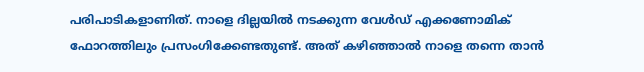പരിപാടികളാണിത്. നാളെ ദില്ലയില്‍ നടക്കുന്ന വേള്‍ഡ് എക്കണോമിക് ഫോറത്തിലും പ്രസംഗിക്കേണ്ടതുണ്ട്. അത് കഴിഞ്ഞാല്‍ നാളെ തന്നെ താന്‍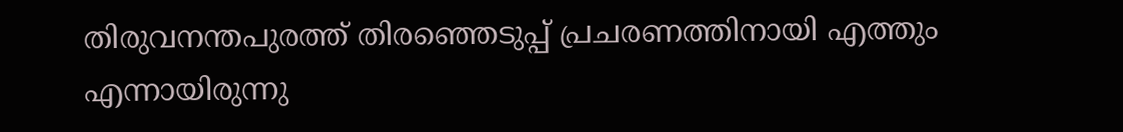തിരുവനന്തപുരത്ത് തിരഞ്ഞെടുപ്പ് പ്രചരണത്തിനായി എത്തും എന്നായിരുന്നു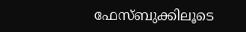ഫേസ്ബുക്കിലൂടെ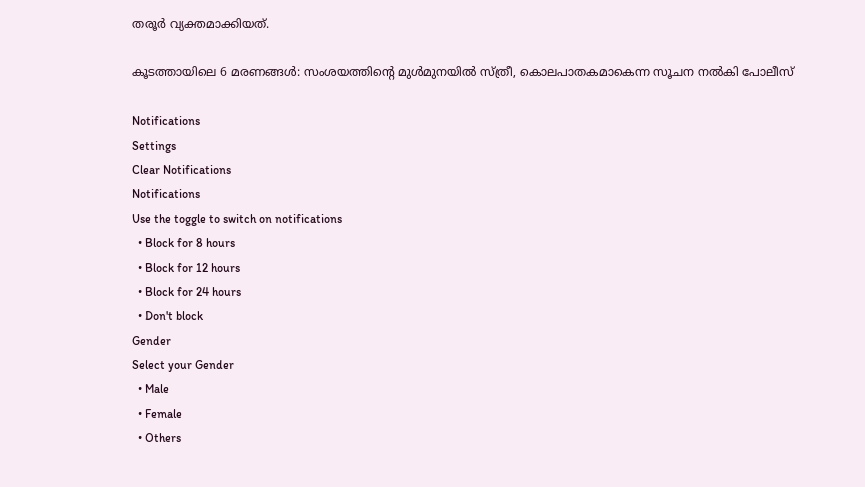തരൂര്‍ വ്യക്തമാക്കിയത്.

കൂടത്തായിലെ 6 മരണങ്ങള്‍: സംശയത്തിന്‍റെ മുള്‍മുനയില്‍ സ്ത്രീ, കൊലപാതകമാകെന്ന സൂചന നല്‍കി പോലീസ്

Notifications
Settings
Clear Notifications
Notifications
Use the toggle to switch on notifications
  • Block for 8 hours
  • Block for 12 hours
  • Block for 24 hours
  • Don't block
Gender
Select your Gender
  • Male
  • Female
  • Others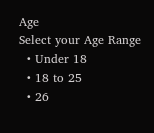Age
Select your Age Range
  • Under 18
  • 18 to 25
  • 26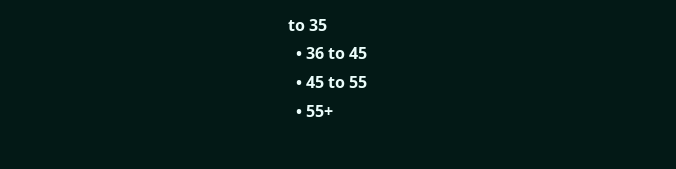to 35
  • 36 to 45
  • 45 to 55
  • 55+